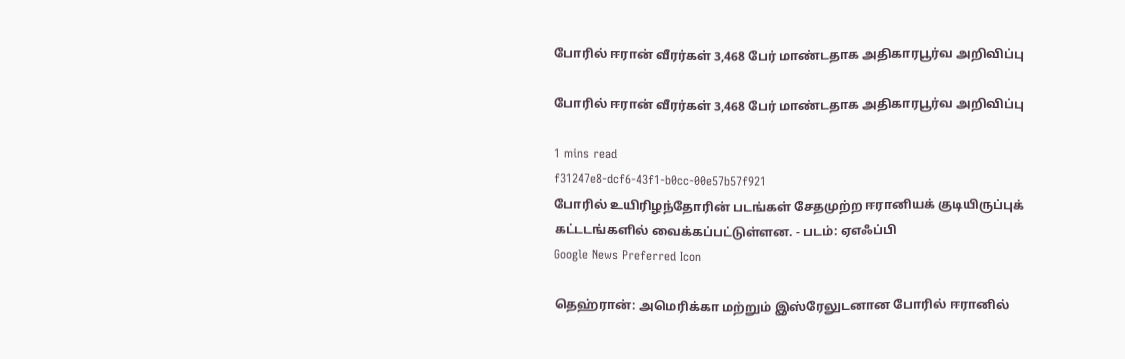போரில் ஈரான் வீரர்கள் 3,468 பேர் மாண்டதாக அதிகாரபூர்வ அறிவிப்பு

போரில் ஈரான் வீரர்கள் 3,468 பேர் மாண்டதாக அதிகாரபூர்வ அறிவிப்பு

1 mins read
f31247e8-dcf6-43f1-b0cc-00e57b57f921
போரில் உயிரிழந்தோரின் படங்கள் சேதமுற்ற ஈரானியக் குடியிருப்புக் கட்டடங்களில் வைக்கப்பட்டுள்ளன. - படம்: ஏஎஃப்பி
Google News Preferred Icon

தெஹ்ரான்: அமெரிக்கா மற்றும் இஸ்ரேலுடனான போரில் ஈரானில்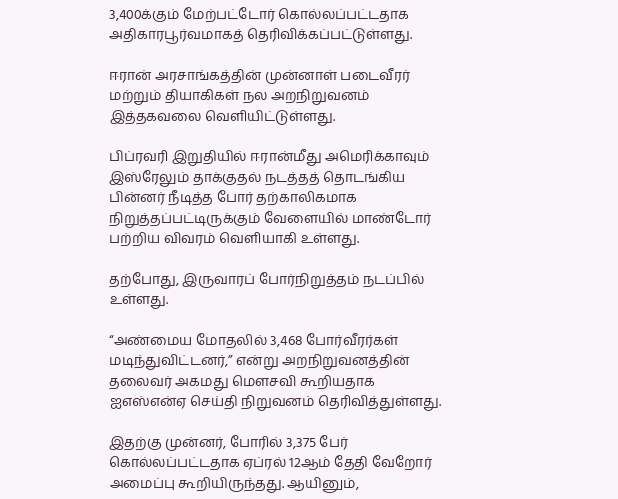3,400க்கும் மேற்பட்டோர் கொல்லப்பட்டதாக அதிகாரபூர்வமாகத் தெரிவிக்கப்பட்டுள்ளது.

ஈரான் அரசாங்கத்தின் முன்னாள் படைவீரர் மற்றும் தியாகிகள் நல அறநிறுவனம் இத்தகவலை வெளியிட்டுள்ளது.

பிப்ரவரி இறுதியில் ஈரான்மீது அமெரிக்காவும் இஸ்ரேலும் தாக்குதல் நடத்தத் தொடங்கிய பின்னர் நீடித்த போர் தற்காலிகமாக நிறுத்தப்பட்டிருக்கும் வேளையில் மாண்டோர் பற்றிய விவரம் வெளியாகி உள்ளது.

தற்போது, இருவாரப் போர்நிறுத்தம் நடப்பில் உள்ளது.

“அண்மைய மோதலில் 3,468 போர்வீரர்கள் மடிந்துவிட்டனர்,” என்று அறநிறுவனத்தின் தலைவர் அகமது மௌசவி கூறியதாக ஐஎஸ்என்ஏ செய்தி நிறுவனம் தெரிவித்துள்ளது.

இதற்கு முன்னர், போரில் 3,375 பேர் கொல்லப்பட்டதாக ஏப்ரல் 12ஆம் தேதி வேறோர் அமைப்பு கூறியிருந்தது. ஆயினும்,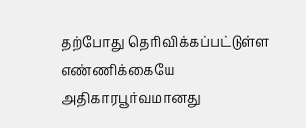தற்போது தெரிவிக்கப்பட்டுள்ள எண்ணிக்கையே அதிகாரபூர்வமானது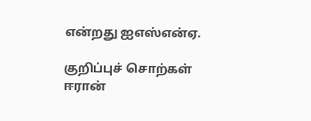என்றது ஐஎஸ்என்ஏ.

குறிப்புச் சொற்கள்
ஈரான்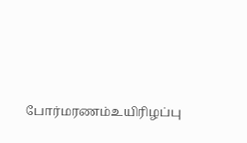போர்மரணம்உயிரிழப்பு